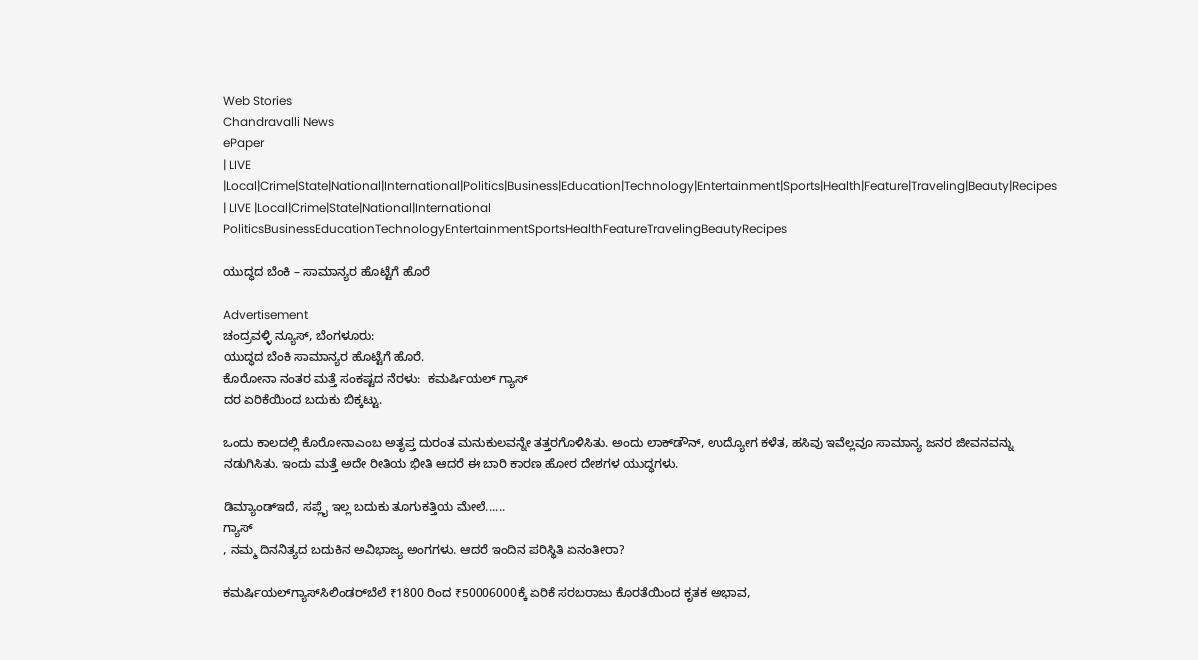Web Stories
Chandravalli News
ePaper
| LIVE |Local|Crime|State|National|International|Politics|Business|Education|Technology|Entertainment|Sports|Health|Feature|Traveling|Beauty|Recipes
| LIVE |Local|Crime|State|National|International
PoliticsBusinessEducationTechnologyEntertainmentSportsHealthFeatureTravelingBeautyRecipes

ಯುದ್ಧದ ಬೆಂಕಿ – ಸಾಮಾನ್ಯರ ಹೊಟ್ಟೆಗೆ ಹೊರೆ

Advertisement
ಚಂದ್ರವಳ್ಳಿ ನ್ಯೂಸ್, ಬೆಂಗಳೂರು:
ಯುದ್ಧದ ಬೆಂಕಿ ಸಾಮಾನ್ಯರ ಹೊಟ್ಟೆಗೆ ಹೊರೆ.
ಕೊರೋನಾ ನಂತರ ಮತ್ತೆ ಸಂಕಷ್ಟದ ನೆರಳು:  ಕಮರ್ಷಿಯಲ್ ಗ್ಯಾಸ್‌
ದರ ಏರಿಕೆಯಿಂದ ಬದುಕು ಬಿಕ್ಕಟ್ಟು.

ಒಂದು ಕಾಲದಲ್ಲಿ ಕೊರೋನಾಎಂಬ ಅತೃಪ್ತ ದುರಂತ ಮನುಕುಲವನ್ನೇ ತತ್ತರಗೊಳಿಸಿತು. ಅಂದು ಲಾಕ್‌ಡೌನ್‌, ಉದ್ಯೋಗ ಕಳೆತ, ಹಸಿವು ಇವೆಲ್ಲವೂ ಸಾಮಾನ್ಯ ಜನರ ಜೀವನವನ್ನು ನಡುಗಿಸಿತು. ಇಂದು ಮತ್ತೆ ಅದೇ ರೀತಿಯ ಭೀತಿ ಆದರೆ ಈ ಬಾರಿ ಕಾರಣ ಹೋರ ದೇಶಗಳ ಯುದ್ಧಗಳು.

ಡಿಮ್ಯಾಂಡ್‌ಇದೆ, ಸಪ್ಲೈ ಇಲ್ಲ ಬದುಕು ತೂಗುಕತ್ತಿಯ ಮೇಲೆ......
ಗ್ಯಾಸ್‌
, ನಮ್ಮ ದಿನನಿತ್ಯದ ಬದುಕಿನ ಅವಿಭಾಜ್ಯ ಅಂಗಗಳು. ಆದರೆ ಇಂದಿನ ಪರಿಸ್ಥಿತಿ ಏನಂತೀರಾ?

ಕಮರ್ಷಿಯಲ್‌ಗ್ಯಾಸ್‌ಸಿಲಿಂಡರ್‌ಬೆಲೆ ₹1800 ರಿಂದ ₹50006000ಕ್ಕೆ ಏರಿಕೆ ಸರಬರಾಜು ಕೊರತೆಯಿಂದ ಕೃತಕ ಅಭಾವ,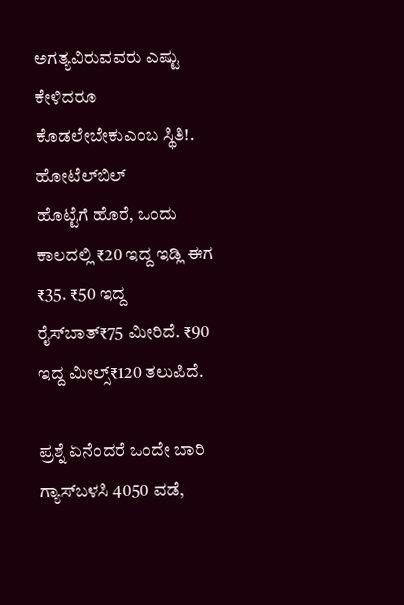ಅಗತ್ಯವಿರುವವರು ಎಷ್ಟು ಕೇಳಿದರೂ ಕೊಡಲೇಬೇಕುಎಂಬ ಸ್ಥಿತಿ!.
ಹೋಟೆಲ್‌ಬಿಲ್‌
ಹೊಟ್ಟೆಗೆ ಹೊರೆ, ಒಂದು ಕಾಲದಲ್ಲಿ ₹20 ಇದ್ದ ಇಡ್ಲಿ ಈಗ ₹35. ₹50 ಇದ್ದ ರೈಸ್‌ಬಾತ್‌₹75 ಮೀರಿದೆ. ₹90 ಇದ್ದ ಮೀಲ್ಸ್‌₹120 ತಲುಪಿದೆ.

ಪ್ರಶ್ನೆ ಏನೆಂದರೆ ಒಂದೇ ಬಾರಿ ಗ್ಯಾಸ್‌ಬಳಸಿ 4050 ವಡೆ,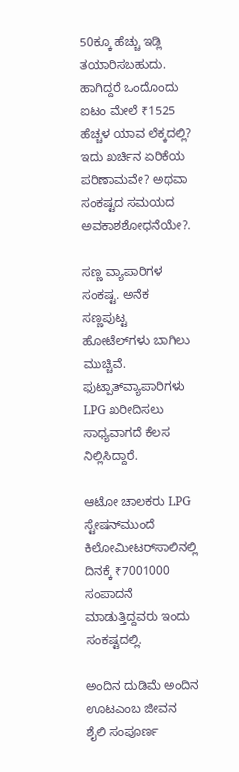50ಕ್ಕೂ ಹೆಚ್ಚು ಇಡ್ಲಿ ತಯಾರಿಸಬಹುದು. ಹಾಗಿದ್ದರೆ ಒಂದೊಂದು ಐಟಂ ಮೇಲೆ ₹1525 ಹೆಚ್ಚಳ ಯಾವ ಲೆಕ್ಕದಲ್ಲಿ? ಇದು ಖರ್ಚಿನ ಏರಿಕೆಯ ಪರಿಣಾಮವೇ? ಅಥವಾ ಸಂಕಷ್ಟದ ಸಮಯದ ಅವಕಾಶಶೋಧನೆಯೇ?.

ಸಣ್ಣ ವ್ಯಾಪಾರಿಗಳ ಸಂಕಷ್ಟ. ಅನೆಕ ಸಣ್ಣಪುಟ್ಟ ಹೋಟೆಲ್‌ಗಳು ಬಾಗಿಲು ಮುಚ್ಚಿವೆ. ಫುಟ್ಪಾತ್‌ವ್ಯಾಪಾರಿಗಳು LPG ಖರೀದಿಸಲು ಸಾಧ್ಯವಾಗದೆ ಕೆಲಸ ನಿಲ್ಲಿಸಿದ್ದಾರೆ.

ಆಟೋ ಚಾಲಕರು LPG ಸ್ಟೇಷನ್‌ಮುಂದೆ ಕಿಲೋಮೀಟರ್‌ಸಾಲಿನಲ್ಲಿ ದಿನಕ್ಕೆ ₹7001000 ಸಂಪಾದನೆ ಮಾಡುತ್ತಿದ್ದವರು ಇಂದು ಸಂಕಷ್ಟದಲ್ಲಿ.

ಅಂದಿನ ದುಡಿಮೆ ಅಂದಿನ ಊಟಎಂಬ ಜೀವನ ಶೈಲಿ ಸಂಪೂರ್ಣ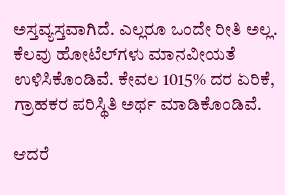ಅಸ್ತವ್ಯಸ್ತವಾಗಿದೆ. ಎಲ್ಲರೂ ಒಂದೇ ರೀತಿ ಅಲ್ಲ. ಕೆಲವು ಹೋಟೆಲ್‌ಗಳು ಮಾನವೀಯತೆ ಉಳಿಸಿಕೊಂಡಿವೆ. ಕೇವಲ 1015% ದರ ಏರಿಕೆ, ಗ್ರಾಹಕರ ಪರಿಸ್ಥಿತಿ ಅರ್ಥ ಮಾಡಿಕೊಂಡಿವೆ.

ಆದರೆ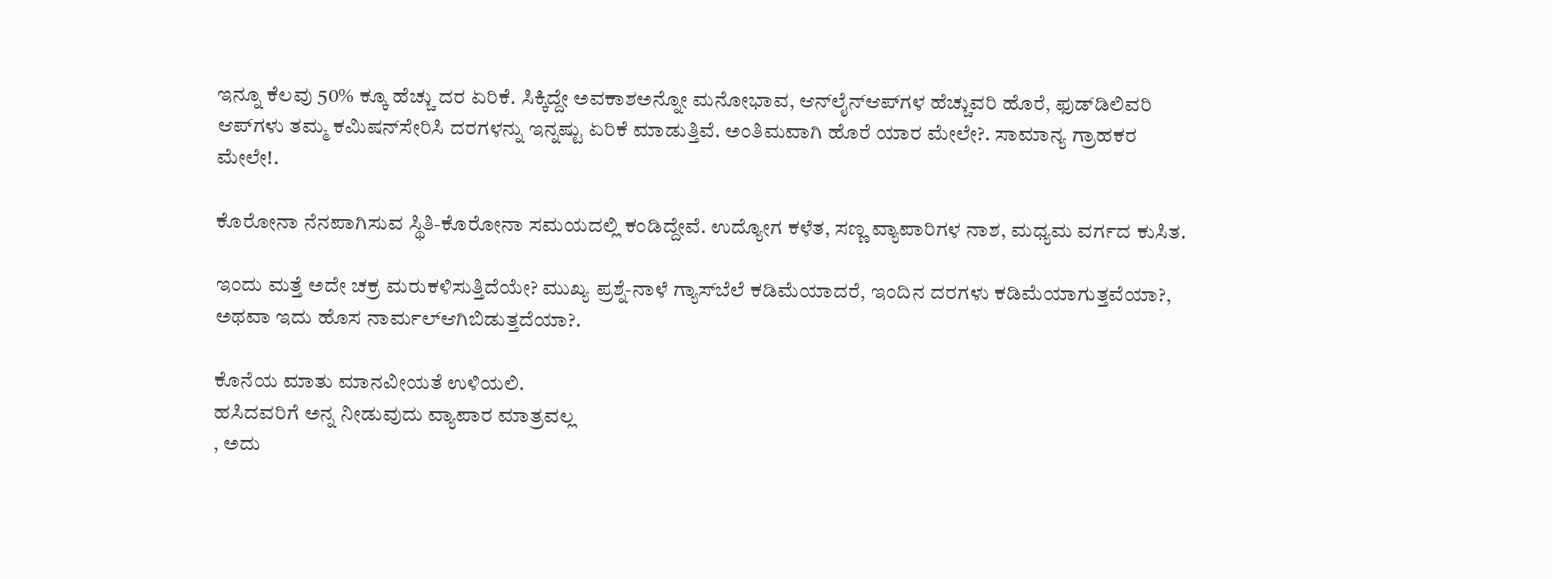ಇನ್ನೂ ಕೆಲವು 50% ಕ್ಕೂ ಹೆಚ್ಚು ದರ ಏರಿಕೆ. ಸಿಕ್ಕಿದ್ದೇ ಅವಕಾಶಅನ್ನೋ ಮನೋಭಾವ, ಆನ್‌ಲೈನ್‌ಆಪ್‌ಗಳ ಹೆಚ್ಚುವರಿ ಹೊರೆ, ಫುಡ್‌ಡಿಲಿವರಿ ಆಪ್‌ಗಳು ತಮ್ಮ ಕಮಿಷನ್‌ಸೇರಿಸಿ ದರಗಳನ್ನು ಇನ್ನಷ್ಟು ಏರಿಕೆ ಮಾಡುತ್ತಿವೆ. ಅಂತಿಮವಾಗಿ ಹೊರೆ ಯಾರ ಮೇಲೇ?. ಸಾಮಾನ್ಯ ಗ್ರಾಹಕರ ಮೇಲೇ!.

ಕೊರೋನಾ ನೆನಪಾಗಿಸುವ ಸ್ಥಿತಿ-ಕೊರೋನಾ ಸಮಯದಲ್ಲಿ ಕಂಡಿದ್ದೇವೆ. ಉದ್ಯೋಗ ಕಳೆತ, ಸಣ್ಣ ವ್ಯಾಪಾರಿಗಳ ನಾಶ, ಮಧ್ಯಮ ವರ್ಗದ ಕುಸಿತ.

ಇಂದು ಮತ್ತೆ ಅದೇ ಚಕ್ರ ಮರುಕಳಿಸುತ್ತಿದೆಯೇ? ಮುಖ್ಯ ಪ್ರಶ್ನೆ-ನಾಳೆ ಗ್ಯಾಸ್‌ಬೆಲೆ ಕಡಿಮೆಯಾದರೆ, ಇಂದಿನ ದರಗಳು ಕಡಿಮೆಯಾಗುತ್ತವೆಯಾ?, ಅಥವಾ ಇದು ಹೊಸ ನಾರ್ಮಲ್ಆಗಿಬಿಡುತ್ತದೆಯಾ?.

ಕೊನೆಯ ಮಾತು ಮಾನವೀಯತೆ ಉಳಿಯಲಿ.
ಹಸಿದವರಿಗೆ ಅನ್ನ ನೀಡುವುದು ವ್ಯಾಪಾರ ಮಾತ್ರವಲ್ಲ
, ಅದು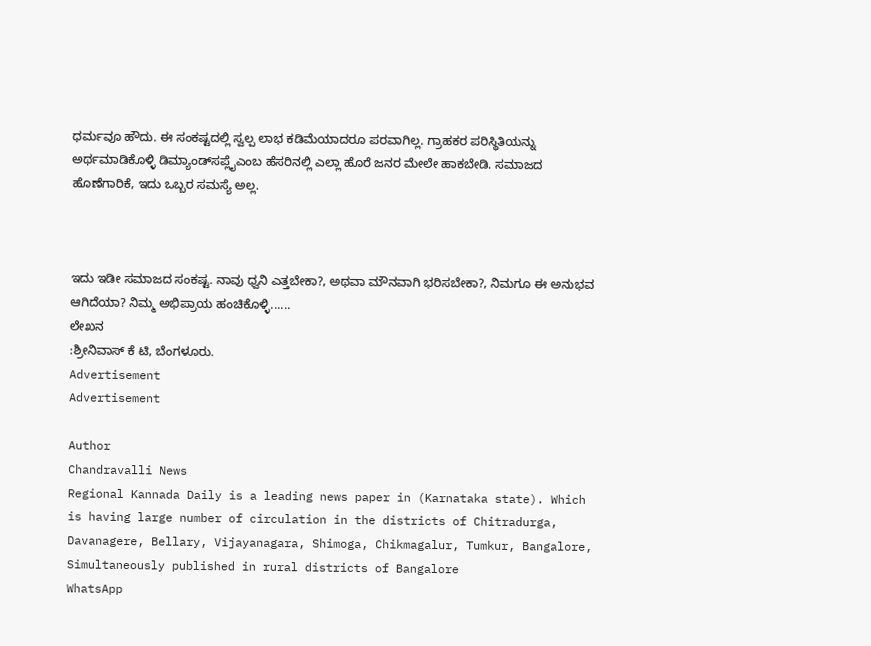ಧರ್ಮವೂ ಹೌದು. ಈ ಸಂಕಷ್ಟದಲ್ಲಿ ಸ್ವಲ್ಪ ಲಾಭ ಕಡಿಮೆಯಾದರೂ ಪರವಾಗಿಲ್ಲ. ಗ್ರಾಹಕರ ಪರಿಸ್ಥಿತಿಯನ್ನು ಅರ್ಥಮಾಡಿಕೊಳ್ಳಿ ಡಿಮ್ಯಾಂಡ್‌ಸಪ್ಲೈಎಂಬ ಹೆಸರಿನಲ್ಲಿ ಎಲ್ಲಾ ಹೊರೆ ಜನರ ಮೇಲೇ ಹಾಕಬೇಡಿ. ಸಮಾಜದ ಹೊಣೆಗಾರಿಕೆ, ಇದು ಒಬ್ಬರ ಸಮಸ್ಯೆ ಅಲ್ಲ.



ಇದು ಇಡೀ ಸಮಾಜದ ಸಂಕಷ್ಟ. ನಾವು ಧ್ವನಿ ಎತ್ತಬೇಕಾ?, ಅಥವಾ ಮೌನವಾಗಿ ಭರಿಸಬೇಕಾ?, ನಿಮಗೂ ಈ ಅನುಭವ ಆಗಿದೆಯಾ? ನಿಮ್ಮ ಅಭಿಪ್ರಾಯ ಹಂಚಿಕೊಳ್ಳಿ......
ಲೇಖನ
:ಶ್ರೀನಿವಾಸ್ ಕೆ ಟಿ, ಬೆಂಗಳೂರು.
Advertisement
Advertisement

Author
Chandravalli News
Regional Kannada Daily is a leading news paper in (Karnataka state). Which is having large number of circulation in the districts of Chitradurga, Davanagere, Bellary, Vijayanagara, Shimoga, Chikmagalur, Tumkur, Bangalore, Simultaneously published in rural districts of Bangalore
WhatsApp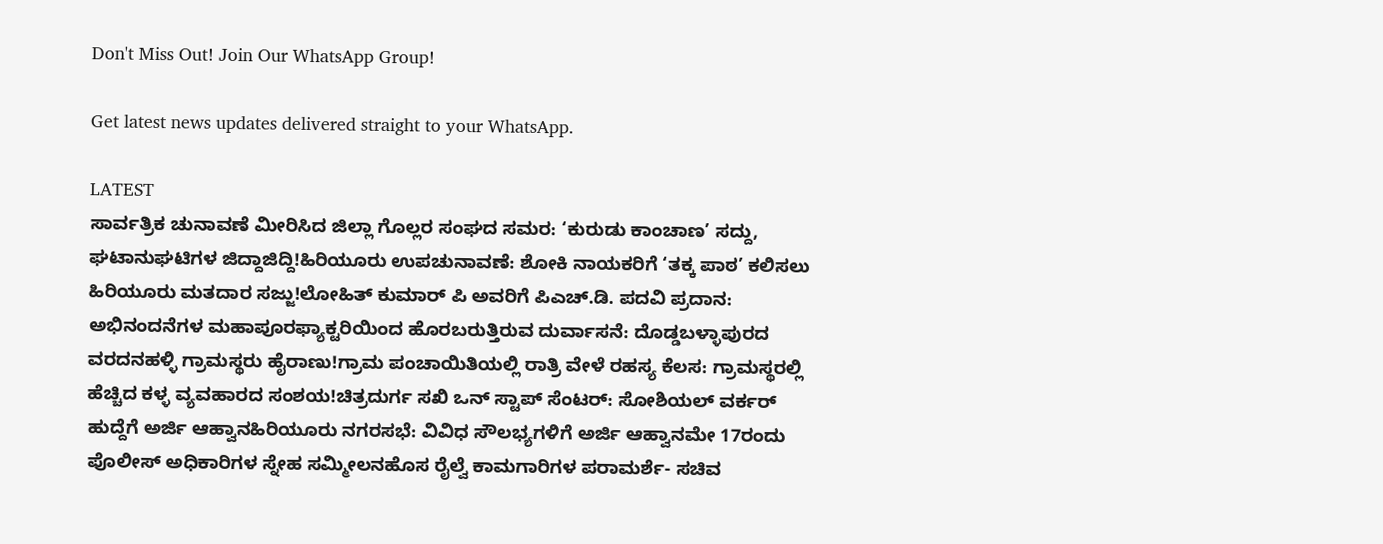Don't Miss Out! Join Our WhatsApp Group!

Get latest news updates delivered straight to your WhatsApp.

LATEST
ಸಾರ್ವತ್ರಿಕ ಚುನಾವಣೆ ಮೀರಿಸಿದ ಜಿಲ್ಲಾ ಗೊಲ್ಲರ ಸಂಘದ ಸಮರ: ‘ಕುರುಡು ಕಾಂಚಾಣ’ ಸದ್ದು, ಘಟಾನುಘಟಿಗಳ ಜಿದ್ದಾಜಿದ್ದಿ!ಹಿರಿಯೂರು ಉಪಚುನಾವಣೆ: ಶೋಕಿ ನಾಯಕರಿಗೆ ‘ತಕ್ಕ ಪಾಠ’ ಕಲಿಸಲು ಹಿರಿಯೂರು ಮತದಾರ ಸಜ್ಜು!ಲೋಹಿತ್‌ ಕುಮಾರ್ ಪಿ ಅವರಿಗೆ ಪಿಎಚ್.ಡಿ. ಪದವಿ ಪ್ರದಾನ: ಅಭಿನಂದನೆಗಳ ಮಹಾಪೂರಫ್ಯಾಕ್ಟರಿಯಿಂದ ಹೊರಬರುತ್ತಿರುವ ದುರ್ವಾಸನೆ: ದೊಡ್ಡಬಳ್ಳಾಪುರದ ವರದನಹಳ್ಳಿ ಗ್ರಾಮಸ್ಥರು ಹೈರಾಣು!ಗ್ರಾಮ ಪಂಚಾಯಿತಿಯಲ್ಲಿ ರಾತ್ರಿ ವೇಳೆ ರಹಸ್ಯ ಕೆಲಸ: ಗ್ರಾಮಸ್ಥರಲ್ಲಿ ಹೆಚ್ಚಿದ ಕಳ್ಳ ವ್ಯವಹಾರದ ಸಂಶಯ!ಚಿತ್ರದುರ್ಗ ಸಖಿ ಒನ್ ಸ್ಟಾಪ್ ಸೆಂಟರ್: ಸೋಶಿಯಲ್ ವರ್ಕರ್ ಹುದ್ದೆಗೆ ಅರ್ಜಿ ಆಹ್ವಾನಹಿರಿಯೂರು ನಗರಸಭೆ: ವಿವಿಧ ಸೌಲಭ್ಯಗಳಿಗೆ ಅರ್ಜಿ ಆಹ್ವಾನಮೇ 17ರಂದು ಪೊಲೀಸ್ ಅಧಿಕಾರಿಗಳ ಸ್ನೇಹ ಸಮ್ಮೀಲನಹೊಸ ರೈಲ್ವೆ ಕಾಮಗಾರಿಗಳ ಪರಾಮರ್ಶೆ- ಸಚಿವ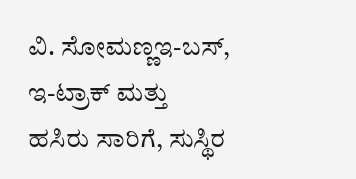ವಿ. ಸೋಮಣ್ಣಇ-ಬಸ್, ಇ-ಟ್ರಾಕ್ ಮತ್ತು ಹಸಿರು ಸಾರಿಗೆ, ಸುಸ್ಥಿರ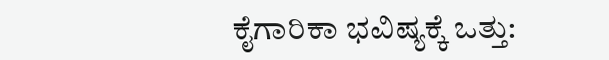ಕೈಗಾರಿಕಾ ಭವಿಷ್ಯಕ್ಕೆ ಒತ್ತು: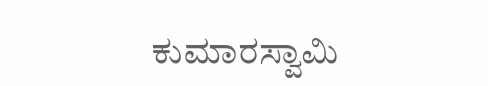ಕುಮಾರಸ್ವಾಮಿ